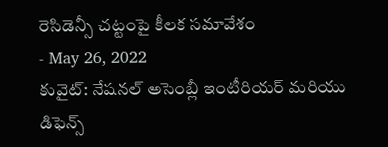రెసిడెన్సీ చట్టంపై కీలక సమావేశం
- May 26, 2022
కువైట్: నేషనల్ అసెంబ్లీ ఇంటీరియర్ మరియు డిఫెన్స్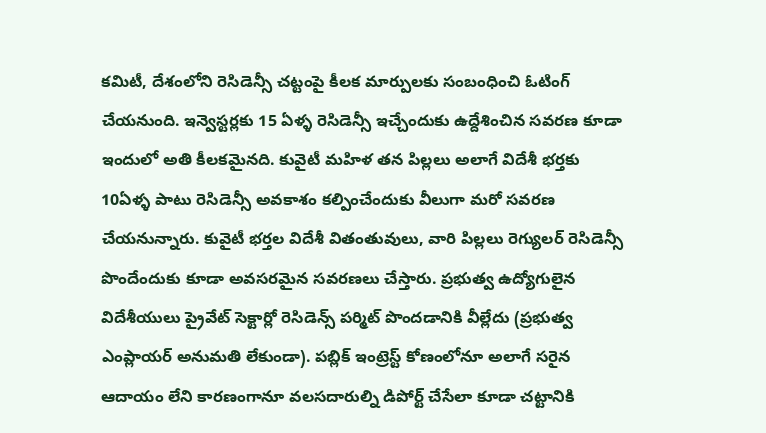కమిటీ, దేశంలోని రెసిడెన్సీ చట్టంపై కీలక మార్పులకు సంబంధించి ఓటింగ్ చేయనుంది. ఇన్వెస్టర్లకు 15 ఏళ్ళ రెసిడెన్సీ ఇచ్చేందుకు ఉద్దేశించిన సవరణ కూడా ఇందులో అతి కీలకమైనది. కువైటీ మహిళ తన పిల్లలు అలాగే విదేశీ భర్తకు 10ఏళ్ళ పాటు రెసిడెన్సీ అవకాశం కల్పించేందుకు వీలుగా మరో సవరణ చేయనున్నారు. కువైటీ భర్తల విదేశీ వితంతువులు, వారి పిల్లలు రెగ్యులర్ రెసిడెన్సీ పొందేందుకు కూడా అవసరమైన సవరణలు చేస్తారు. ప్రభుత్వ ఉద్యోగులైన విదేశీయులు ప్రైవేట్ సెక్టార్లో రెసిడెన్స్ పర్మిట్ పొందడానికి వీల్లేదు (ప్రభుత్వ ఎంప్లాయర్ అనుమతి లేకుండా). పబ్లిక్ ఇంట్రెస్ట్ కోణంలోనూ అలాగే సరైన ఆదాయం లేని కారణంగానూ వలసదారుల్ని డిపోర్ట్ చేసేలా కూడా చట్టానికి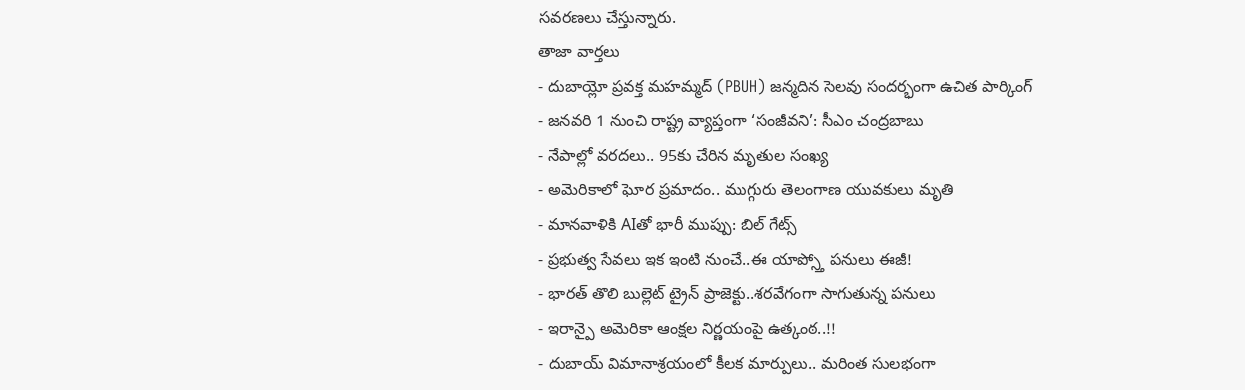సవరణలు చేస్తున్నారు.
తాజా వార్తలు
- దుబాయ్లో ప్రవక్త మహమ్మద్ (PBUH) జన్మదిన సెలవు సందర్భంగా ఉచిత పార్కింగ్
- జనవరి 1 నుంచి రాష్ట్ర వ్యాప్తంగా ‘సంజీవని’: సీఎం చంద్రబాబు
- నేపాల్లో వరదలు.. 95కు చేరిన మృతుల సంఖ్య
- అమెరికాలో ఘోర ప్రమాదం.. ముగ్గురు తెలంగాణ యువకులు మృతి
- మానవాళికి AIతో భారీ ముప్పు: బిల్ గేట్స్
- ప్రభుత్వ సేవలు ఇక ఇంటి నుంచే..ఈ యాప్స్తో పనులు ఈజీ!
- భారత్ తొలి బుల్లెట్ ట్రైన్ ప్రాజెక్టు..శరవేగంగా సాగుతున్న పనులు
- ఇరాన్పై అమెరికా ఆంక్షల నిర్ణయంపై ఉత్కంఠ..!!
- దుబాయ్ విమానాశ్రయంలో కీలక మార్పులు.. మరింత సులభంగా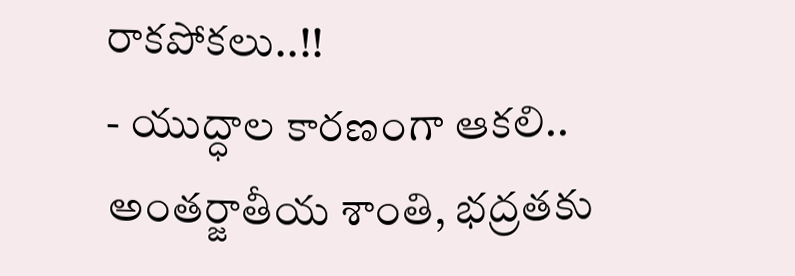రాకపోకలు..!!
- యుద్ధాల కారణంగా ఆకలి.. అంతర్జాతీయ శాంతి, భద్రతకు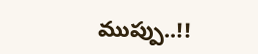ముప్పు..!!